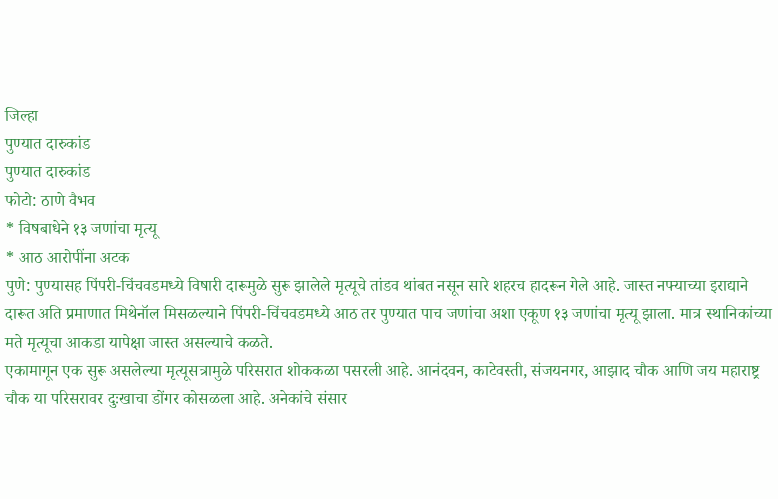जिल्हा
पुण्यात दारुकांड
पुण्यात दारुकांड
फोटो: ठाणे वैभव
* विषबाधेने १३ जणांचा मृत्यू
* आठ आरोपींना अटक
पुणे: पुण्यासह पिंपरी-चिंचवडमध्ये विषारी दारूमुळे सुरू झालेले मृत्यूचे तांडव थांबत नसून सारे शहरच हादरून गेले आहे. जास्त नफ्याच्या इराद्याने दारूत अति प्रमाणात मिथेनॉल मिसळल्याने पिंपरी-चिंचवडमध्ये आठ तर पुण्यात पाच जणांचा अशा एकूण १३ जणांचा मृत्यू झाला. मात्र स्थानिकांच्या मते मृत्यूचा आकडा यापेक्षा जास्त असल्याचे कळते.
एकामागून एक सुरू असलेल्या मृत्यूसत्रामुळे परिसरात शोककळा पसरली आहे. आनंदवन, काटेवस्ती, संजयनगर, आझाद चौक आणि जय महाराष्ट्र चौक या परिसरावर दुःखाचा डोंगर कोसळला आहे. अनेकांचे संसार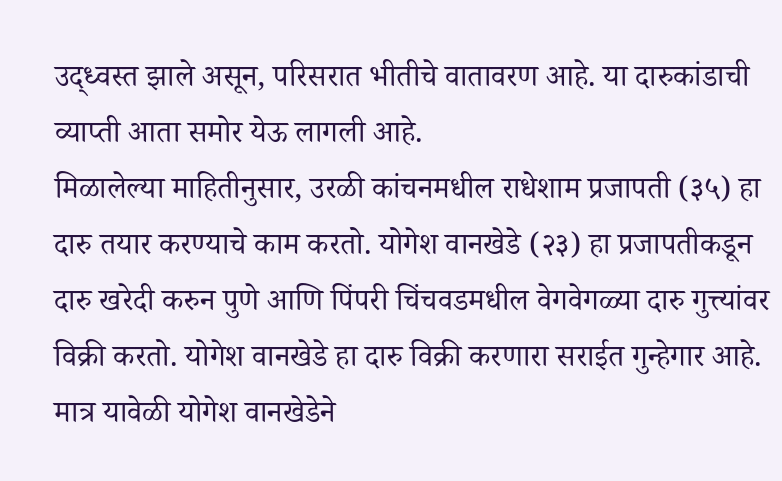उद्ध्वस्त झाले असून, परिसरात भीतीचे वातावरण आहे. या दारुकांडाची व्याप्ती आता समोर येऊ लागली आहे.
मिळालेल्या माहितीनुसार, उरळी कांचनमधील राधेशाम प्रजापती (३५) हा दारु तयार करण्याचे काम करतो. योगेश वानखेडे (२३) हा प्रजापतीकडून दारु खरेदी करुन पुणे आणि पिंपरी चिंचवडमधील वेगवेगळ्या दारु गुत्त्यांवर विक्री करतो. योगेश वानखेडे हा दारु विक्री करणारा सराईत गुन्हेगार आहे. मात्र यावेळी योगेश वानखेडेने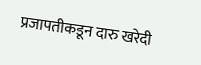प्रजापतीकडून दारु खरेदी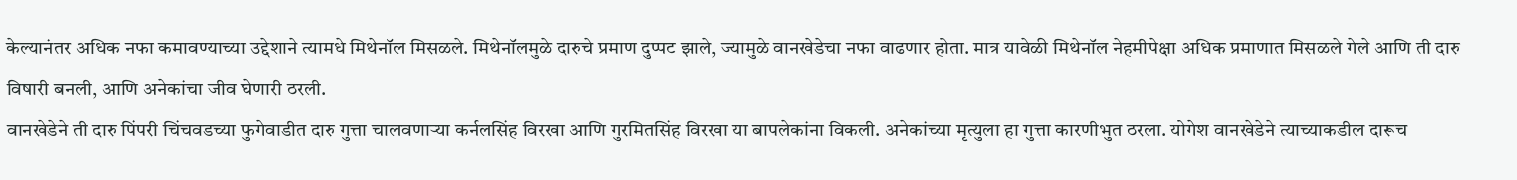केल्यानंतर अधिक नफा कमावण्याच्या उद्देशाने त्यामधे मिथेनॉल मिसळले. मिथेनॉलमुळे दारुचे प्रमाण दुप्पट झाले, ज्यामुळे वानखेडेचा नफा वाढणार होता. मात्र यावेळी मिथेनॉल नेहमीपेक्षा अधिक प्रमाणात मिसळले गेले आणि ती दारु विषारी बनली, आणि अनेकांचा जीव घेणारी ठरली.
वानखेडेने ती दारु पिंपरी चिंचवडच्या फुगेवाडीत दारु गुत्ता चालवणाऱ्या कर्नलसिंह विरखा आणि गुरमितसिंह विरखा या बापलेकांना विकली. अनेकांच्या मृत्युला हा गुत्ता कारणीभुत ठरला. योगेश वानखेडेने त्याच्याकडील दारूच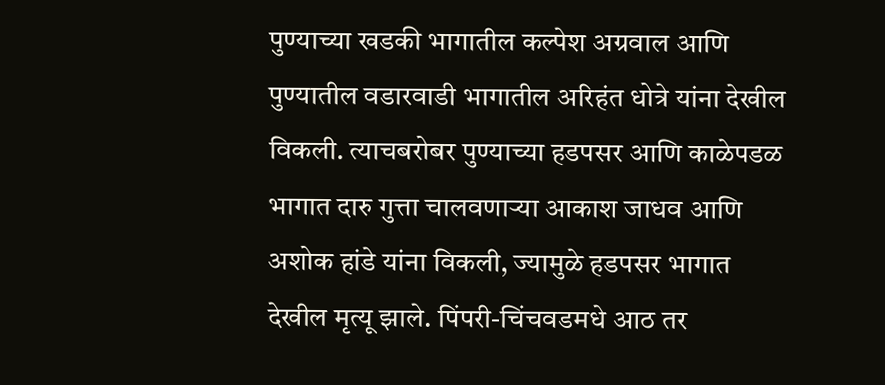पुण्याच्या खडकी भागातील कल्पेश अग्रवाल आणि पुण्यातील वडारवाडी भागातील अरिहंत धोत्रे यांना देखील विकली. त्याचबरोबर पुण्याच्या हडपसर आणि काळेपडळ भागात दारु गुत्ता चालवणाऱ्या आकाश जाधव आणि अशोक हांडे यांना विकली, ज्यामुळे हडपसर भागात देखील मृत्यू झाले. पिंपरी-चिंचवडमधे आठ तर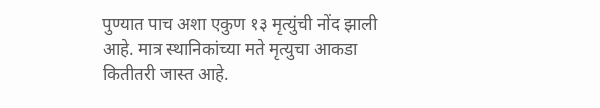पुण्यात पाच अशा एकुण १३ मृत्युंची नोंद झाली आहे. मात्र स्थानिकांच्या मते मृत्युचा आकडा कितीतरी जास्त आहे.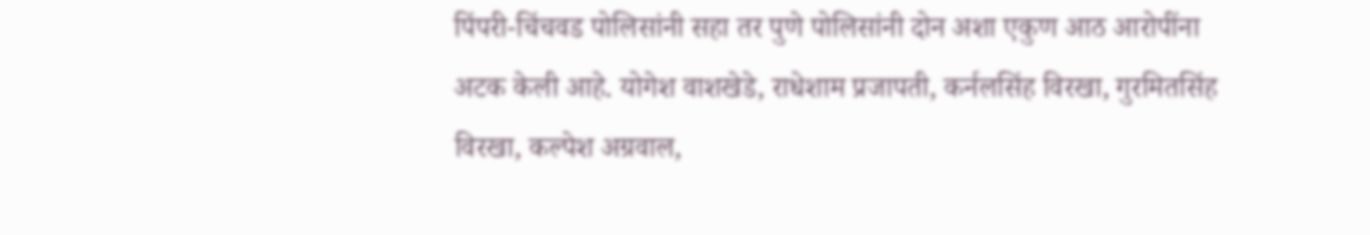पिंपरी-चिंचवड पोलिसांनी सहा तर पुणे पोलिसांनी दोन अशा एकुण आठ आरोपींना अटक केली आहे. योगेश वाशखेडे, राधेशाम प्रजापती, कर्नलसिंह विरखा, गुरमितसिंह विरखा, कल्पेश अग्रवाल,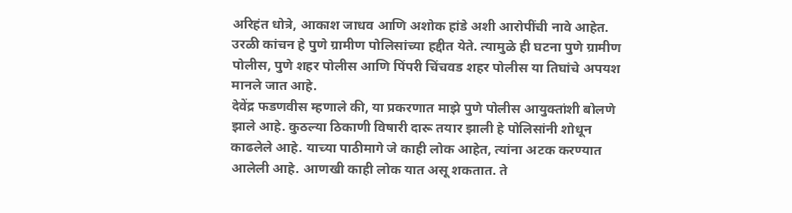अरिहंत धोत्रे, आकाश जाधव आणि अशोक हांडे अशी आरोपींची नावे आहेत. उरळी कांचन हे पुणे ग्रामीण पोलिसांच्या हद्दीत येते. त्यामुळे ही घटना पुणे ग्रामीण पोलीस, पुणे शहर पोलीस आणि पिंपरी चिंचवड शहर पोलीस या तिघांचे अपयश मानले जात आहे.
देवेंद्र फडणवीस म्हणाले की, या प्रकरणात माझे पुणे पोलीस आयुक्तांशी बोलणे झाले आहे. कुठल्या ठिकाणी विषारी दारू तयार झाली हे पोलिसांनी शोधून काढलेले आहे. याच्या पाठीमागे जे काही लोक आहेत, त्यांना अटक करण्यात आलेली आहे. आणखी काही लोक यात असू शकतात. ते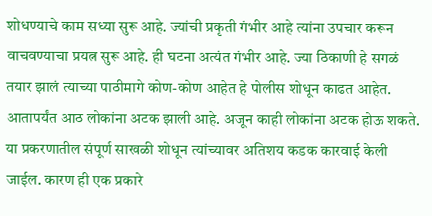शोधण्याचे काम सध्या सुरू आहे. ज्यांची प्रकृती गंभीर आहे त्यांना उपचार करून वाचवण्याचा प्रयत्न सुरू आहे. ही घटना अत्यंत गंभीर आहे. ज्या ठिकाणी हे सगळं तयार झालं त्याच्या पाठीमागे कोण-कोण आहेत हे पोलीस शोधून काढत आहेत. आतापर्यंत आठ लोकांना अटक झाली आहे. अजून काही लोकांना अटक होऊ शकते. या प्रकरणातील संपूर्ण साखळी शोधून त्यांच्यावर अतिशय कडक कारवाई केली जाईल. कारण ही एक प्रकारे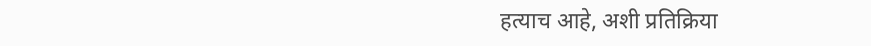हत्याच आहे, अशी प्रतिक्रिया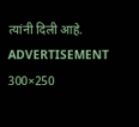त्यांनी दिली आहे.
ADVERTISEMENT 300×250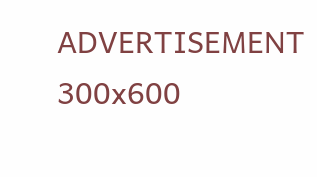ADVERTISEMENT 300x600